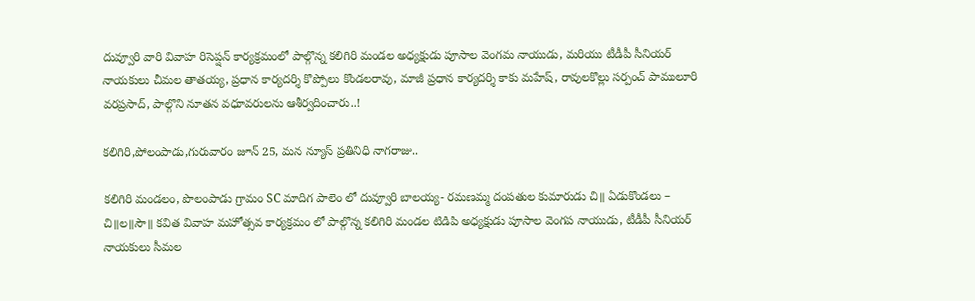దువ్వూరి వారి వివాహ రిసెప్షన్ కార్యక్రమంలో పాల్గొన్న కలిగిరి మండల అధ్యక్షుడు పూసాల వెంగమ నాయుడు, మరియు టీడీపీ సీనియర్ నాయకులు చీమల తాతయ్య, ప్రధాన కార్యదర్శి కొప్పోలు కొండలరావు, మాజీ ప్రధాన కార్యదర్శి కాకు మహేష్, రావులకొల్లు సర్పంచ్ పాములూరి వరప్రసాద్, పాల్గొని నూతన వధూవరులను ఆశీర్వదించారు..!

కలిగిరి,పోలంపాడు,గురువారం జూన్ 25, మన న్యూస్ ప్రతినిధి నాగరాజు..

కలిగిరి మండలం, పొలంపాడు గ్రామం SC మాదిగ పాలెం లో దువ్వూరి బాలయ్య- రమణమ్మ దంపతుల కుమారుడు చి॥ ఏడుకొండలు – చి॥ల॥సౌ॥ కవిత వివాహ మహోత్సవ కార్యక్రమం లో పాల్గొన్న కలిగిరి మండల టిడిపి అధ్యక్షుడు పూసాల వెంగప నాయుడు, టీడీపీ సీనియర్ నాయకులు సీమల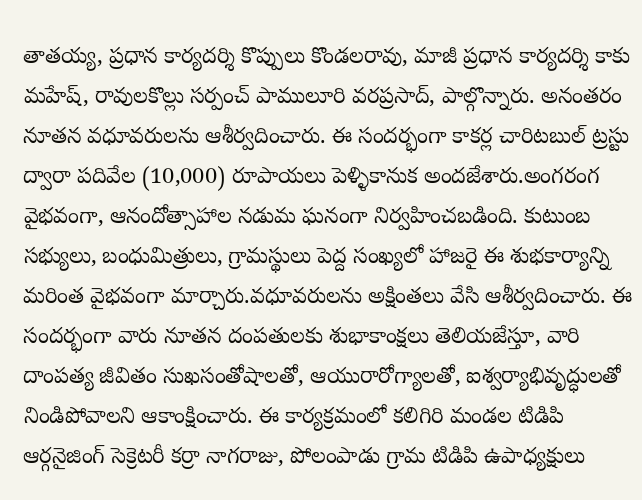తాతయ్య, ప్రధాన కార్యదర్శి కొప్పులు కొండలరావు, మాజీ ప్రధాన కార్యదర్శి కాకు మహేష్, రావులకొల్లు సర్పంచ్ పాములూరి వరప్రసాద్, పాల్గొన్నారు. అనంతరం నూతన వధూవరులను ఆశీర్వదించారు. ఈ సందర్భంగా కాకర్ల చారిటబుల్ ట్రస్టు ద్వారా పదివేల (10,000) రూపాయలు పెళ్ళికానుక అందజేశారు.అంగరంగ వైభవంగా, ఆనందోత్సాహాల నడుమ ఘనంగా నిర్వహించబడింది. కుటుంబ సభ్యులు, బంధుమిత్రులు, గ్రామస్థులు పెద్ద సంఖ్యలో హాజరై ఈ శుభకార్యాన్ని మరింత వైభవంగా మార్చారు.వధూవరులను అక్షింతలు వేసి ఆశీర్వదించారు. ఈ సందర్భంగా వారు నూతన దంపతులకు శుభాకాంక్షలు తెలియజేస్తూ, వారి దాంపత్య జీవితం సుఖసంతోషాలతో, ఆయురారోగ్యాలతో, ఐశ్వర్యాభివృద్ధులతో నిండిపోవాలని ఆకాంక్షించారు. ఈ కార్యక్రమంలో కలిగిరి మండల టిడిపి ఆర్గనైజింగ్ సెక్రెటరీ కర్రా నాగరాజు, పోలంపాడు గ్రామ టిడిపి ఉపాధ్యక్షులు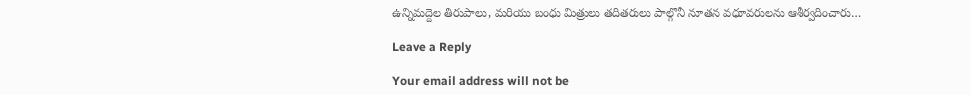ఉన్నిమద్దెల తిరుపాలు, మరియు బంధు మిత్రులు తదితరులు పాల్గొనీ నూతన వధూవరులను ఆశీర్వదించారు…

Leave a Reply

Your email address will not be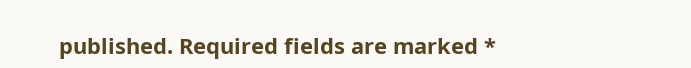published. Required fields are marked *